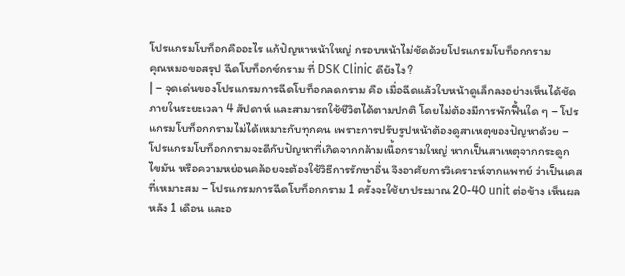โปรแกรมโบท็อกคืออะไร แก้ปัญหาหน้าใหญ่ กรอบหน้าไม่ชัดด้วยโปรแกรมโบท็อกกราม
คุณหมอขอสรุป ฉีดโบท็อกซ์กราม ที่ DSK Clinic ดียังไง ?
| – จุดเด่นของโปรแกรมการฉีดโบท็อกลดกราม คือ เมื่อฉีดแล้วใบหน้าดูเล็กลงอย่างเห็นได้ชัดภายในระยะเวลา 4 สัปดาห์ และสามารถใช้ชีวิตได้ตามปกติ โดยไม่ต้องมีการพักฟื้นใด ๆ – โปรแกรมโบท็อกกรามไม่ได้เหมาะกับทุกคน เพราะการปรับรูปหน้าต้องดูสาเหตุของปัญหาด้วย – โปรแกรมโบท็อกกรามจะดีกับปัญหาที่เกิดจากกล้ามเนื้อกรามใหญ่ หากเป็นสาเหตุจากกระดูก ไขมัน หรือความหย่อนคล้อยจะต้องใช้วิธีการรักษาอื่น จึงอาศัยการวิเคราะห์จากแพทย์ ว่าเป็นเคสที่เหมาะสม – โปรแกรมการฉีดโบท็อกกราม 1 ครั้งจะใช้ยาประมาณ 20-40 unit ต่อข้าง เห็นผลหลัง 1 เดือน และอ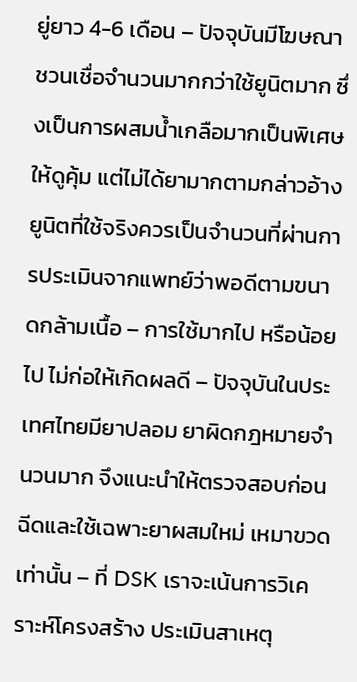ยู่ยาว 4-6 เดือน – ปัจจุบันมีโฆษณาชวนเชื่อจำนวนมากกว่าใช้ยูนิตมาก ซึ่งเป็นการผสมน้ำเกลือมากเป็นพิเศษให้ดูคุ้ม แต่ไม่ได้ยามากตามกล่าวอ้าง ยูนิตที่ใช้จริงควรเป็นจำนวนที่ผ่านการประเมินจากแพทย์ว่าพอดีตามขนาดกล้ามเนื้อ – การใช้มากไป หรือน้อยไป ไม่ก่อให้เกิดผลดี – ปัจจุบันในประเทศไทยมียาปลอม ยาผิดกฎหมายจำนวนมาก จึงแนะนำให้ตรวจสอบก่อนฉีดและใช้เฉพาะยาผสมใหม่ เหมาขวดเท่านั้น – ที่ DSK เราจะเน้นการวิเคราะห์โครงสร้าง ประเมินสาเหตุ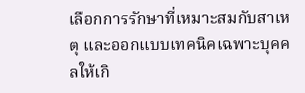เลือกการรักษาที่เหมาะสมกับสาเหตุ และออกแบบเทคนิคเฉพาะบุคคลให้เกิ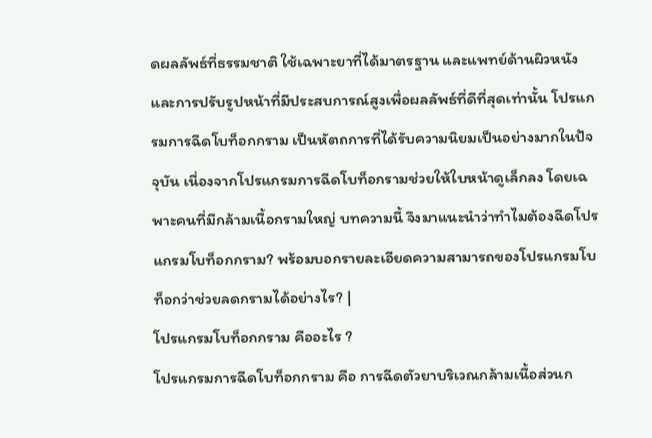ดผลลัพธ์ที่ธรรมชาติ ใช้เฉพาะยาที่ได้มาตรฐาน และแพทย์ด้านผิวหนัง และการปรับรูปหน้าที่มีประสบการณ์สูงเพื่อผลลัพธ์ที่ดีที่สุดเท่านั้น โปรแกรมการฉีดโบท็อกกราม เป็นหัตถการที่ได้รับความนิยมเป็นอย่างมากในปัจจุบัน เนื่องจากโปรแกรมการฉีดโบท็อกรามช่วยให้ใบหน้าดูเล็กลง โดยเฉพาะคนที่มีกล้ามเนื้อกรามใหญ่ บทความนี้ จึงมาแนะนำว่าทำไมต้องฉีดโปรแกรมโบท็อกกราม? พร้อมบอกรายละเอียดความสามารถของโปรแกรมโบท็อกว่าช่วยลดกรามได้อย่างไร? |
โปรแกรมโบท็อกกราม คืออะไร ?
โปรแกรมการฉีดโบท็อกกราม คือ การฉีดตัวยาบริเวณกล้ามเนื้อส่วนก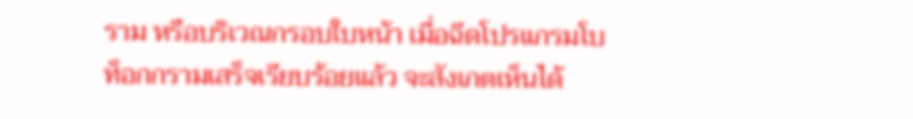ราม หรือบริเวณกรอบใบหน้า เมื่อฉีดโปรแกรมโบท็อกกรามเสร็จเรียบร้อยแล้ว จะสังเกตเห็นได้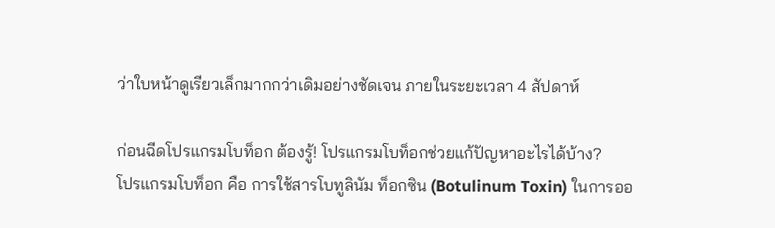ว่าใบหน้าดูเรียวเล็กมากกว่าเดิมอย่างชัดเจน ภายในระยะเวลา 4 สัปดาห์

ก่อนฉีดโปรแกรมโบท็อก ต้องรู้! โปรแกรมโบท็อกช่วยแก้ปัญหาอะไรได้บ้าง?
โปรแกรมโบท็อก คือ การใช้สารโบทูลินัม ท็อกซิน (Botulinum Toxin) ในการออ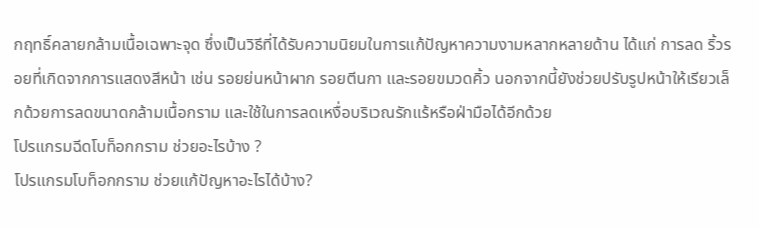กฤทธิ์คลายกล้ามเนื้อเฉพาะจุด ซึ่งเป็นวิธีที่ได้รับความนิยมในการแก้ปัญหาความงามหลากหลายด้าน ได้แก่ การลด ริ้วรอยที่เกิดจากการแสดงสีหน้า เช่น รอยย่นหน้าผาก รอยตีนกา และรอยขมวดคิ้ว นอกจากนี้ยังช่วยปรับรูปหน้าให้เรียวเล็กด้วยการลดขนาดกล้ามเนื้อกราม และใช้ในการลดเหงื่อบริเวณรักแร้หรือฝ่ามือได้อีกด้วย
โปรแกรมฉีดโบท็อกกราม ช่วยอะไรบ้าง ?
โปรแกรมโบท็อกกราม ช่วยแก้ปัญหาอะไรได้บ้าง?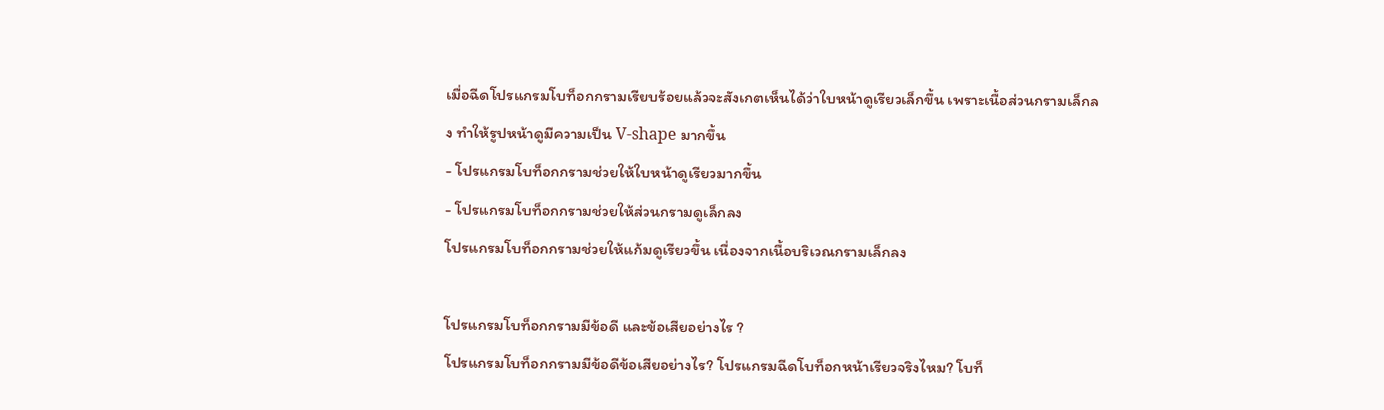เมื่อฉีดโปรแกรมโบท็อกกรามเรียบร้อยแล้วจะสังเกตเห็นได้ว่าใบหน้าดูเรียวเล็กขึ้น เพราะเนื้อส่วนกรามเล็กลง ทำให้รูปหน้าดูมีความเป็น V-shape มากขึ้น
- โปรแกรมโบท็อกกรามช่วยให้ใบหน้าดูเรียวมากขึ้น
- โปรแกรมโบท็อกกรามช่วยให้ส่วนกรามดูเล็กลง
โปรแกรมโบท็อกกรามช่วยให้แก้มดูเรียวขึ้น เนื่องจากเนื้อบริเวณกรามเล็กลง

โปรแกรมโบท็อกกรามมีข้อดี และข้อเสียอย่างไร ?
โปรแกรมโบท็อกกรามมีข้อดีข้อเสียอย่างไร? โปรแกรมฉีดโบท็อกหน้าเรียวจริงไหม? โบท็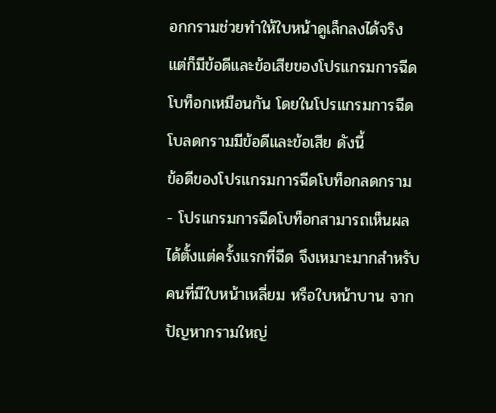อกกรามช่วยทำให้ใบหน้าดูเล็กลงได้จริง แต่ก็มีข้อดีและข้อเสียของโปรแกรมการฉีดโบท็อกเหมือนกัน โดยในโปรแกรมการฉีดโบลดกรามมีข้อดีและข้อเสีย ดังนี้
ข้อดีของโปรแกรมการฉีดโบท็อกลดกราม
- โปรแกรมการฉีดโบท็อกสามารถเห็นผลได้ตั้งแต่ครั้งแรกที่ฉีด จึงเหมาะมากสำหรับคนที่มีใบหน้าเหลี่ยม หรือใบหน้าบาน จากปัญหากรามใหญ่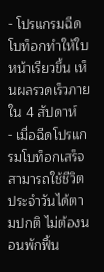- โปรแกรมฉีดโบท็อกทำให้ใบหน้าเรียวขึ้น เห็นผลรวดเร็วภายใน 4 สัปดาห์
- เมื่อฉีดโปรแกรมโบท็อกเสร็จสามารถใช้ชีวิตประจำวันได้ตามปกติ ไม่ต้องนอนพักฟื้น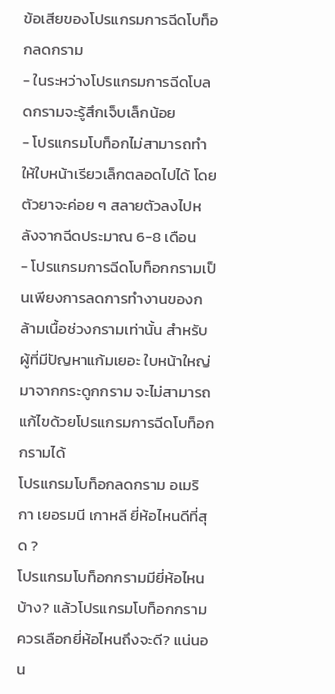ข้อเสียของโปรแกรมการฉีดโบท็อกลดกราม
- ในระหว่างโปรแกรมการฉีดโบลดกรามจะรู้สึกเจ็บเล็กน้อย
- โปรแกรมโบท็อกไม่สามารถทำให้ใบหน้าเรียวเล็กตลอดไปได้ โดยตัวยาจะค่อย ๆ สลายตัวลงไปหลังจากฉีดประมาณ 6-8 เดือน
- โปรแกรมการฉีดโบท็อกกรามเป็นเพียงการลดการทำงานของกล้ามเนื้อช่วงกรามเท่านั้น สำหรับผู้ที่มีปัญหาแก้มเยอะ ใบหน้าใหญ่มาจากกระดูกกราม จะไม่สามารถแก้ไขด้วยโปรแกรมการฉีดโบท็อกกรามได้
โปรแกรมโบท็อกลดกราม อเมริกา เยอรมนี เกาหลี ยี่ห้อไหนดีที่สุด ?
โปรแกรมโบท็อกกรามมียี่ห้อไหนบ้าง? แล้วโปรแกรมโบท็อกกรามควรเลือกยี่ห้อไหนถึงจะดี? แน่นอน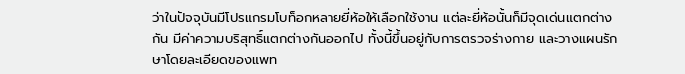ว่าในปัจจุบันมีโปรแกรมโบท็อกหลายยี่ห้อให้เลือกใช้งาน แต่ละยี่ห้อนั้นก็มีจุดเด่นแตกต่างกัน มีค่าความบริสุทธิ์แตกต่างกันออกไป ทั้งนี้ขึ้นอยู่กับการตรวจร่างกาย และวางแผนรักษาโดยละเอียดของแพท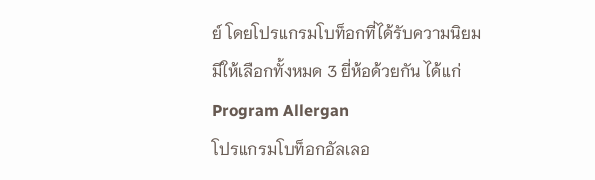ย์ โดยโปรแกรมโบท็อกที่ได้รับความนิยมมีให้เลือกทั้งหมด 3 ยี่ห้อด้วยกัน ได้แก่
Program Allergan
โปรแกรมโบท็อกอัลเลอ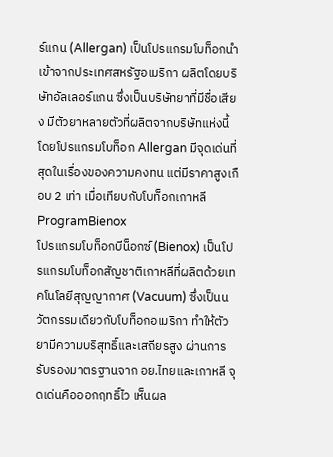ร์แกน (Allergan) เป็นโปรแกรมโบท็อกนำเข้าจากประเทศสหรัฐอเมริกา ผลิตโดยบริษัทอัลเลอร์แกน ซึ่งเป็นบริษัทยาที่มีชื่อเสียง มีตัวยาหลายตัวที่ผลิตจากบริษัทแห่งนี้ โดยโปรแกรมโบท็อก Allergan มีจุดเด่นที่สุดในเรื่องของความคงทน แต่มีราคาสูงเกือบ 2 เท่า เมื่อเทียบกับโบท็อกเกาหลี
ProgramBienox
โปรแกรมโบท็อกบีน็อกซ์ (Bienox) เป็นโปรแกรมโบท็อกสัญชาติเกาหลีที่ผลิตด้วยเทคโนโลยีสุญญากาศ (Vacuum) ซึ่งเป็นนวัตกรรมเดียวกับโบท็อกอเมริกา ทำให้ตัวยามีความบริสุทธิ์และเสถียรสูง ผ่านการรับรองมาตรฐานจาก อย.ไทยและเกาหลี จุดเด่นคือออกฤทธิ์ไว เห็นผล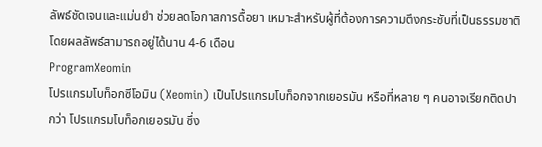ลัพธ์ชัดเจนและแม่นยำ ช่วยลดโอกาสการดื้อยา เหมาะสำหรับผู้ที่ต้องการความตึงกระชับที่เป็นธรรมชาติ โดยผลลัพธ์สามารถอยู่ได้นาน 4-6 เดือน
ProgramXeomin
โปรแกรมโบท็อกซีโอมิน (Xeomin) เป็นโปรแกรมโบท็อกจากเยอรมัน หรือที่หลาย ๆ คนอาจเรียกติดปากว่า โปรแกรมโบท็อกเยอรมัน ซึ่ง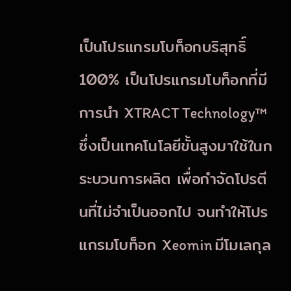เป็นโปรแกรมโบท็อกบริสุทธิ์ 100% เป็นโปรแกรมโบท็อกที่มีการนำ XTRACT Technology™ ซึ่งเป็นเทคโนโลยีขั้นสูงมาใช้ในกระบวนการผลิต เพื่อกำจัดโปรตีนที่ไม่จำเป็นออกไป จนทำให้โปรแกรมโบท็อก Xeomin มีโมเลกุล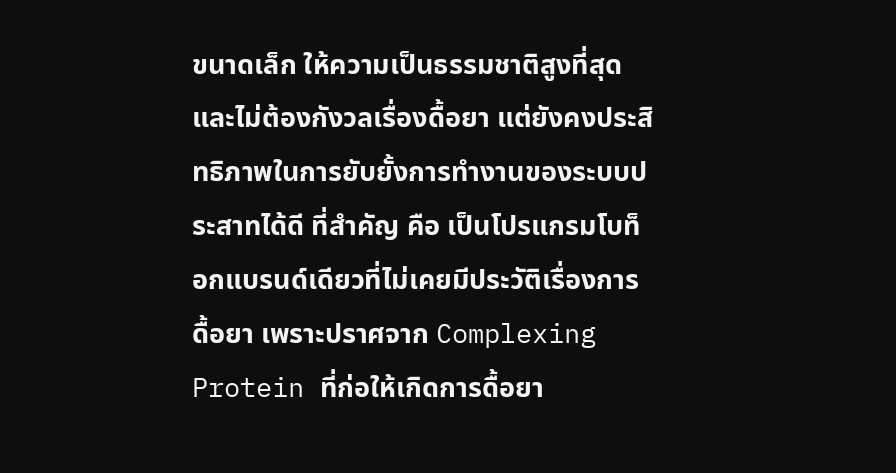ขนาดเล็ก ให้ความเป็นธรรมชาติสูงที่สุด และไม่ต้องกังวลเรื่องดื้อยา แต่ยังคงประสิทธิภาพในการยับยั้งการทำงานของระบบประสาทได้ดี ที่สำคัญ คือ เป็นโปรแกรมโบท็อกแบรนด์เดียวที่ไม่เคยมีประวัติเรื่องการดื้อยา เพราะปราศจาก Complexing Protein ที่ก่อให้เกิดการดื้อยา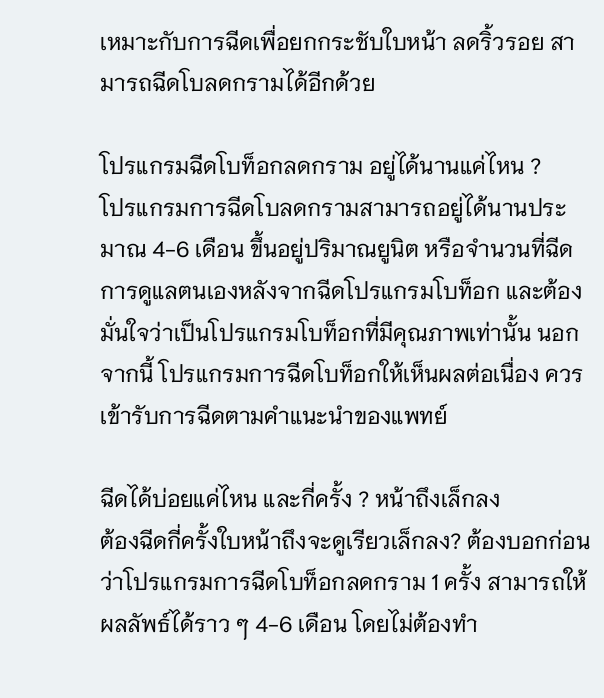เหมาะกับการฉีดเพื่อยกกระชับใบหน้า ลดริ้วรอย สามารถฉีดโบลดกรามได้อีกด้วย

โปรแกรมฉีดโบท็อกลดกราม อยู่ได้นานแค่ไหน ?
โปรแกรมการฉีดโบลดกรามสามารถอยู่ได้นานประมาณ 4-6 เดือน ขึ้นอยู่ปริมาณยูนิต หรือจำนวนที่ฉีด การดูแลตนเองหลังจากฉีดโปรแกรมโบท็อก และต้องมั่นใจว่าเป็นโปรแกรมโบท็อกที่มีคุณภาพเท่านั้น นอกจากนี้ โปรแกรมการฉีดโบท็อกให้เห็นผลต่อเนื่อง ควรเข้ารับการฉีดตามคำแนะนำของแพทย์

ฉีดได้บ่อยแค่ไหน และกี่ครั้ง ? หน้าถึงเล็กลง
ต้องฉีดกี่ครั้งใบหน้าถึงจะดูเรียวเล็กลง? ต้องบอกก่อนว่าโปรแกรมการฉีดโบท็อกลดกราม 1 ครั้ง สามารถให้ผลลัพธ์ได้ราว ๆ 4-6 เดือน โดยไม่ต้องทำ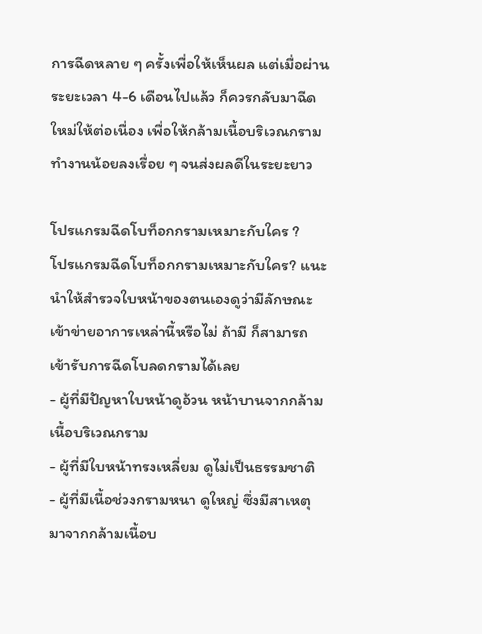การฉีดหลาย ๆ ครั้งเพื่อให้เห็นผล แต่เมื่อผ่านระยะเวลา 4-6 เดือนไปแล้ว ก็ควรกลับมาฉีดใหม่ให้ต่อเนื่อง เพื่อให้กล้ามเนื้อบริเวณกรามทำงานน้อยลงเรื่อย ๆ จนส่งผลดีในระยะยาว

โปรแกรมฉีดโบท็อกกรามเหมาะกับใคร ?
โปรแกรมฉีดโบท็อกกรามเหมาะกับใคร? แนะนำให้สำรวจใบหน้าของตนเองดูว่ามีลักษณะเข้าข่ายอาการเหล่านี้หรือไม่ ถ้ามี ก็สามารถเข้ารับการฉีดโบลดกรามได้เลย
- ผู้ที่มีปัญหาใบหน้าดูอ้วน หน้าบานจากกล้ามเนื้อบริเวณกราม
- ผู้ที่มีใบหน้าทรงเหลี่ยม ดูไม่เป็นธรรมชาติ
- ผู้ที่มีเนื้อช่วงกรามหนา ดูใหญ่ ซึ่งมีสาเหตุมาจากกล้ามเนื้อบ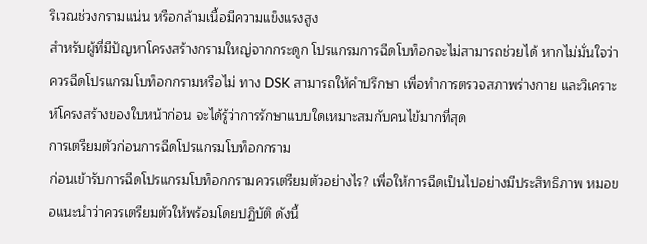ริเวณช่วงกรามแน่น หรือกล้ามเนื้อมีความแข็งแรงสูง
สำหรับผู้ที่มีปัญหาโครงสร้างกรามใหญ่จากกระดูก โปรแกรมการฉีดโบท็อกจะไม่สามารถช่วยได้ หากไม่มั่นใจว่าควรฉีดโปรแกรมโบท็อกกรามหรือไม่ ทาง DSK สามารถให้คำปรึกษา เพื่อทำการตรวจสภาพร่างกาย และวิเคราะห์โครงสร้างของใบหน้าก่อน จะได้รู้ว่าการรักษาแบบใดเหมาะสมกับคนไข้มากที่สุด
การเตรียมตัวก่อนการฉีดโปรแกรมโบท็อกกราม
ก่อนเข้ารับการฉีดโปรแกรมโบท็อกกรามควรเตรียมตัวอย่างไร? เพื่อให้การฉีดเป็นไปอย่างมีประสิทธิภาพ หมอขอแนะนำว่าควรเตรียมตัวให้พร้อมโดยปฏิบัติ ดังนี้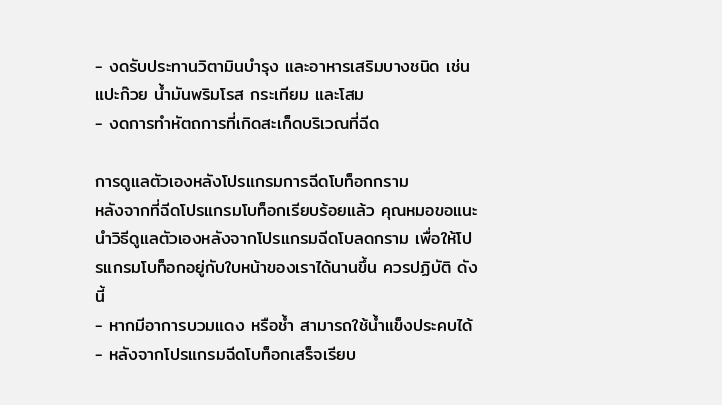- งดรับประทานวิตามินบำรุง และอาหารเสริมบางชนิด เช่น แปะก๊วย น้ำมันพริมโรส กระเทียม และโสม
- งดการทำหัตถการที่เกิดสะเก็ดบริเวณที่ฉีด

การดูแลตัวเองหลังโปรแกรมการฉีดโบท็อกกราม
หลังจากที่ฉีดโปรแกรมโบท็อกเรียบร้อยแล้ว คุณหมอขอแนะนำวิธีดูแลตัวเองหลังจากโปรแกรมฉีดโบลดกราม เพื่อให้โปรแกรมโบท็อกอยู่กับใบหน้าของเราได้นานขึ้น ควรปฏิบัติ ดังนี้
- หากมีอาการบวมแดง หรือช้ำ สามารถใช้น้ำแข็งประคบได้
- หลังจากโปรแกรมฉีดโบท็อกเสร็จเรียบ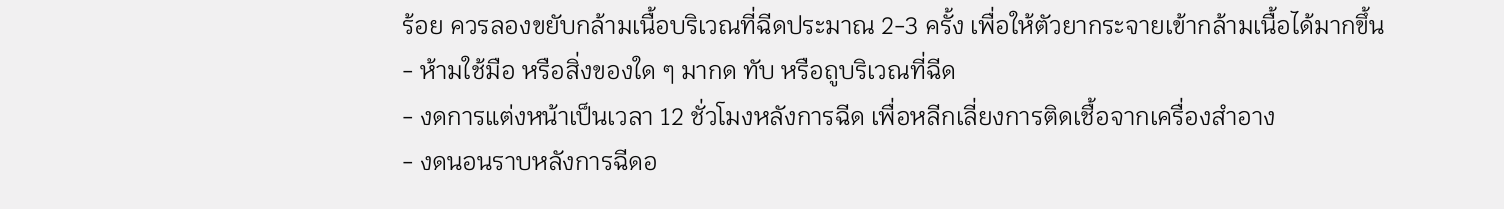ร้อย ควรลองขยับกล้ามเนื้อบริเวณที่ฉีดประมาณ 2-3 ครั้ง เพื่อให้ตัวยากระจายเข้ากล้ามเนื้อได้มากขึ้น
- ห้ามใช้มือ หรือสิ่งของใด ๆ มากด ทับ หรือถูบริเวณที่ฉีด
- งดการแต่งหน้าเป็นเวลา 12 ชั่วโมงหลังการฉีด เพื่อหลีกเลี่ยงการติดเชื้อจากเครื่องสำอาง
- งดนอนราบหลังการฉีดอ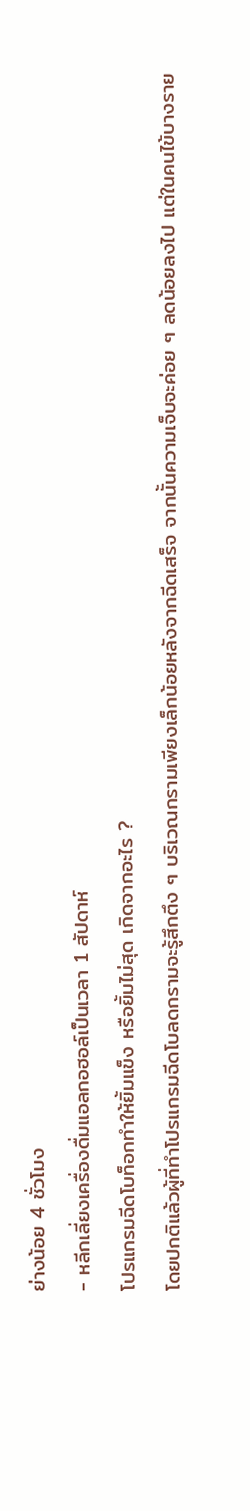ย่างน้อย 4 ชั่วโมง
- หลีกเลี่ยงเครื่องดื่มแอลกอฮอล์เป็นเวลา 1 สัปดาห์
โปรแกรมฉีดโบท็อกทำให้ยิ้มแข็ง หรือยิ้มไม่สุด เกิดจากอะไร ?
โดยปกติแล้วผู้ที่ทำโปรแกรมฉีดโบลดกรามจะรู้สึกตึง ๆ บริเวณกรามเพียงเล็กน้อยหลังจากฉีดเสร็จ จากนั้นความเจ็บจะค่อย ๆ ลดน้อยลงไป แต่ในคนไข้บางราย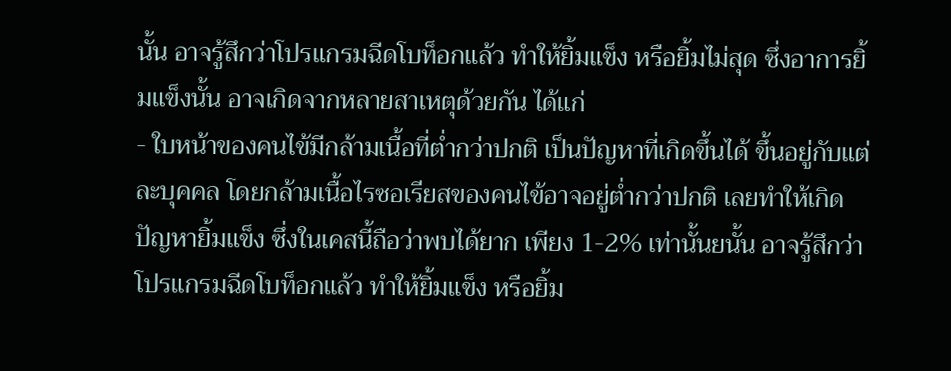นั้น อาจรู้สึกว่าโปรแกรมฉีดโบท็อกแล้ว ทำให้ยิ้มแข็ง หรือยิ้มไม่สุด ซึ่งอาการยิ้มแข็งนั้น อาจเกิดจากหลายสาเหตุด้วยกัน ได้แก่
- ใบหน้าของคนไข้มีกล้ามเนื้อที่ต่ำกว่าปกติ เป็นปัญหาที่เกิดขึ้นได้ ขึ้นอยู่กับแต่ละบุคคล โดยกล้ามเนื้อไรซอเรียสของคนไข้อาจอยู่ต่ำกว่าปกติ เลยทำให้เกิดปัญหายิ้มแข็ง ซึ่งในเคสนี้ถือว่าพบได้ยาก เพียง 1-2% เท่านั้นยนั้น อาจรู้สึกว่าโปรแกรมฉีดโบท็อกแล้ว ทำให้ยิ้มแข็ง หรือยิ้ม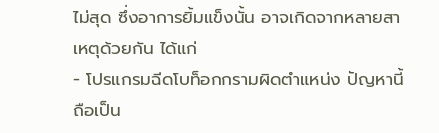ไม่สุด ซึ่งอาการยิ้มแข็งนั้น อาจเกิดจากหลายสาเหตุด้วยกัน ได้แก่
- โปรแกรมฉีดโบท็อกกรามผิดตำแหน่ง ปัญหานี้ถือเป็น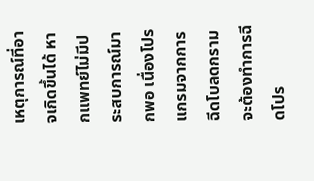เหตุการณ์ที่อาจเกิดขึ้นได้ หากแพทย์ไม่มีประสบการณ์มากพอ เนื่องโปรแกรมจากการฉีดโบลดกราม จะต้องทำการฉีดโปร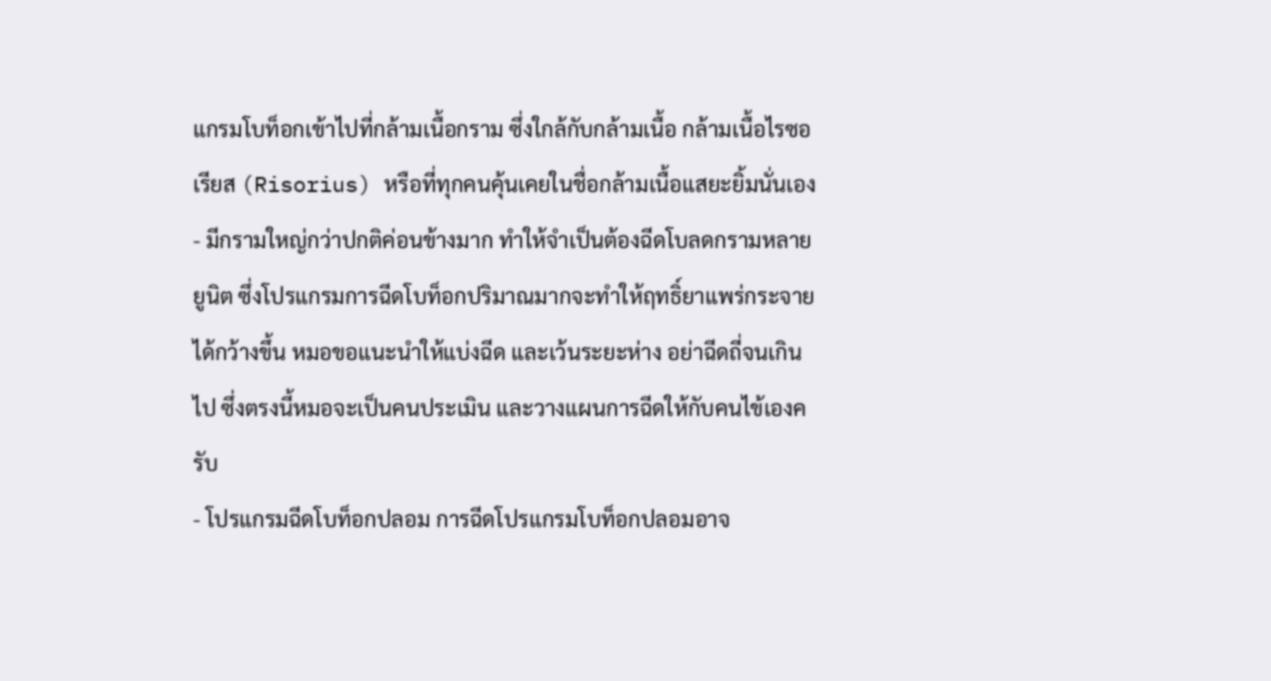แกรมโบท็อกเข้าไปที่กล้ามเนื้อกราม ซึ่งใกล้กับกล้ามเนื้อ กล้ามเนื้อไรซอเรียส (Risorius) หรือที่ทุกคนคุ้นเคยในชื่อกล้ามเนื้อแสยะยิ้มนั่นเอง
- มีกรามใหญ่กว่าปกติค่อนข้างมาก ทำให้จำเป็นต้องฉีดโบลดกรามหลายยูนิต ซึ่งโปรแกรมการฉีดโบท็อกปริมาณมากจะทำให้ฤทธิ์ยาแพร่กระจายได้กว้างขึ้น หมอขอแนะนำให้แบ่งฉีด และเว้นระยะห่าง อย่าฉีดถี่จนเกินไป ซึ่งตรงนี้หมอจะเป็นคนประเมิน และวางแผนการฉีดให้กับคนไข้เองครับ
- โปรแกรมฉีดโบท็อกปลอม การฉีดโปรแกรมโบท็อกปลอมอาจ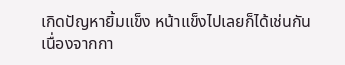เกิดปัญหายิ้มแข็ง หน้าแข็งไปเลยก็ได้เช่นกัน เนื่องจากกา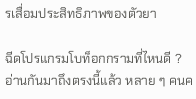รเสื่อมประสิทธิภาพของตัวยา

ฉีดโปรแกรมโบท็อกกรามที่ไหนดี ?
อ่านกันมาถึงตรงนี้แล้ว หลาย ๆ คนค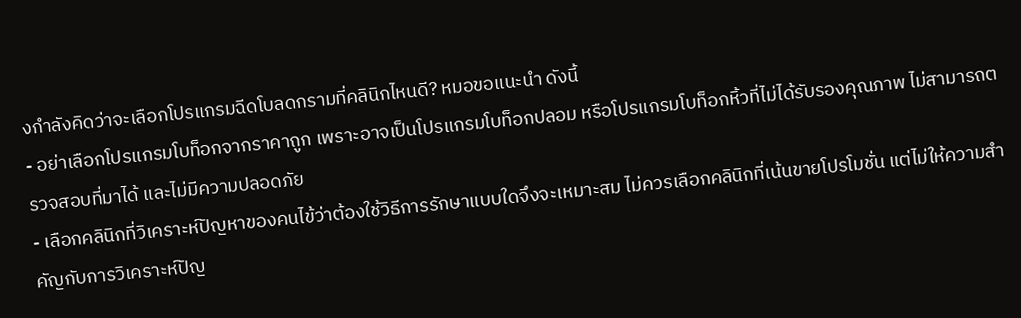งกำลังคิดว่าจะเลือกโปรแกรมฉีดโบลดกรามที่คลินิกไหนดี? หมอขอแนะนำ ดังนี้
- อย่าเลือกโปรแกรมโบท็อกจากราคาถูก เพราะอาจเป็นโปรแกรมโบท็อกปลอม หรือโปรแกรมโบท็อกหิ้วที่ไม่ได้รับรองคุณภาพ ไม่สามารถตรวจสอบที่มาได้ และไม่มีความปลอดภัย
- เลือกคลินิกที่วิเคราะห์ปัญหาของคนไข้ว่าต้องใช้วิธีการรักษาแบบใดจึงจะเหมาะสม ไม่ควรเลือกคลินิกที่เน้นขายโปรโมชั่น แต่ไม่ให้ความสำคัญกับการวิเคราะห์ปัญ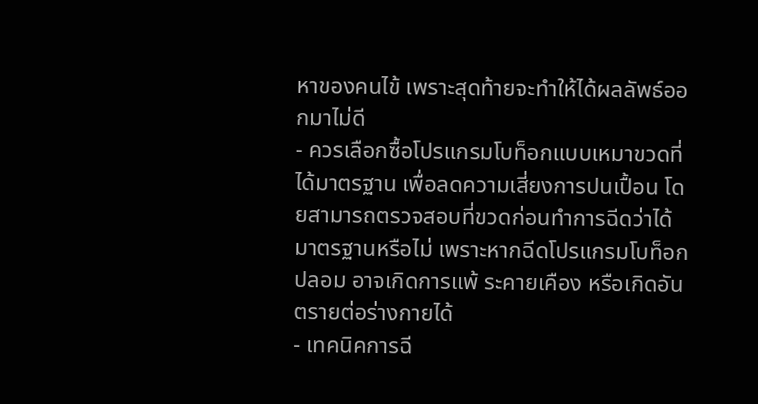หาของคนไข้ เพราะสุดท้ายจะทำให้ได้ผลลัพธ์ออกมาไม่ดี
- ควรเลือกซื้อโปรแกรมโบท็อกแบบเหมาขวดที่ได้มาตรฐาน เพื่อลดความเสี่ยงการปนเปื้อน โดยสามารถตรวจสอบที่ขวดก่อนทำการฉีดว่าได้มาตรฐานหรือไม่ เพราะหากฉีดโปรแกรมโบท็อกปลอม อาจเกิดการแพ้ ระคายเคือง หรือเกิดอันตรายต่อร่างกายได้
- เทคนิคการฉี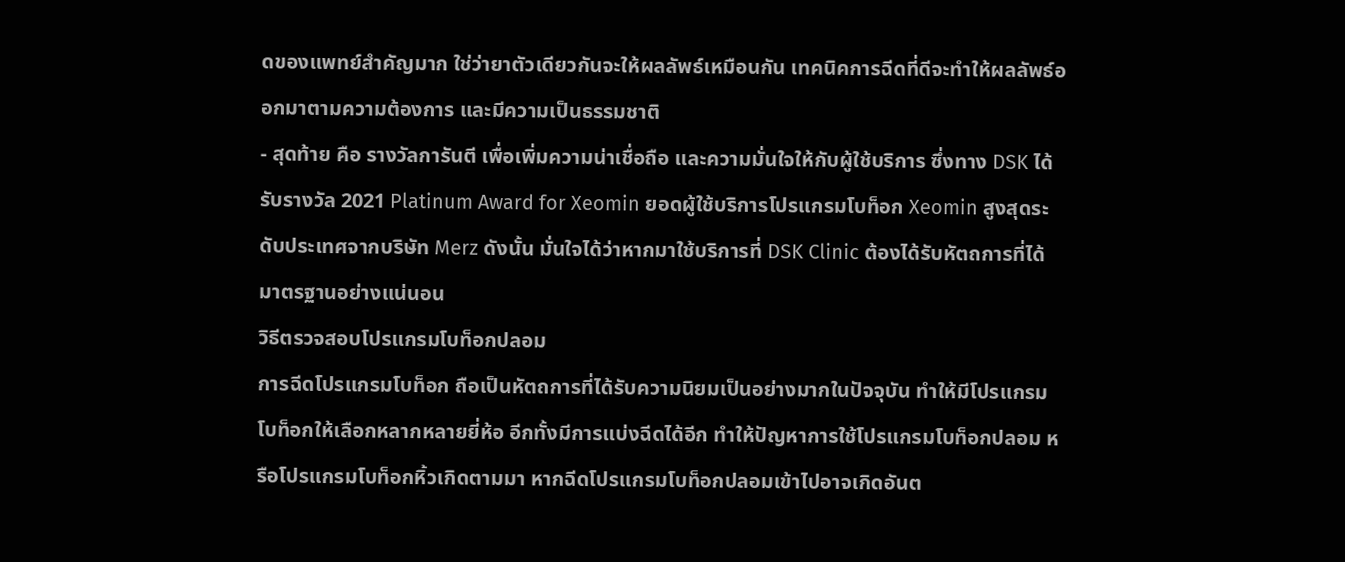ดของแพทย์สำคัญมาก ใช่ว่ายาตัวเดียวกันจะให้ผลลัพธ์เหมือนกัน เทคนิคการฉีดที่ดีจะทำให้ผลลัพธ์ออกมาตามความต้องการ และมีความเป็นธรรมชาติ
- สุดท้าย คือ รางวัลการันตี เพื่อเพิ่มความน่าเชื่อถือ และความมั่นใจให้กับผู้ใช้บริการ ซึ่งทาง DSK ได้รับรางวัล 2021 Platinum Award for Xeomin ยอดผู้ใช้บริการโปรแกรมโบท็อก Xeomin สูงสุดระดับประเทศจากบริษัท Merz ดังนั้น มั่นใจได้ว่าหากมาใช้บริการที่ DSK Clinic ต้องได้รับหัตถการที่ได้มาตรฐานอย่างแน่นอน
วิธีตรวจสอบโปรแกรมโบท็อกปลอม
การฉีดโปรแกรมโบท็อก ถือเป็นหัตถการที่ได้รับความนิยมเป็นอย่างมากในปัจจุบัน ทำให้มีโปรแกรมโบท็อกให้เลือกหลากหลายยี่ห้อ อีกทั้งมีการแบ่งฉีดได้อีก ทำให้ปัญหาการใช้โปรแกรมโบท็อกปลอม หรือโปรแกรมโบท็อกหิ้วเกิดตามมา หากฉีดโปรแกรมโบท็อกปลอมเข้าไปอาจเกิดอันต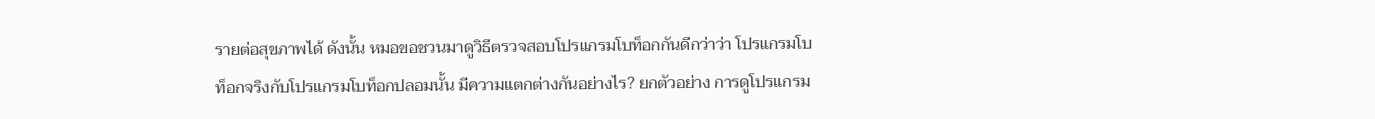รายต่อสุขภาพได้ ดังนั้น หมอขอชวนมาดูวิธีตรวจสอบโปรแกรมโบท็อกกันดีกว่าว่า โปรแกรมโบท็อกจริงกับโปรแกรมโบท็อกปลอมนั้น มีความแตกต่างกันอย่างไร? ยกตัวอย่าง การดูโปรแกรม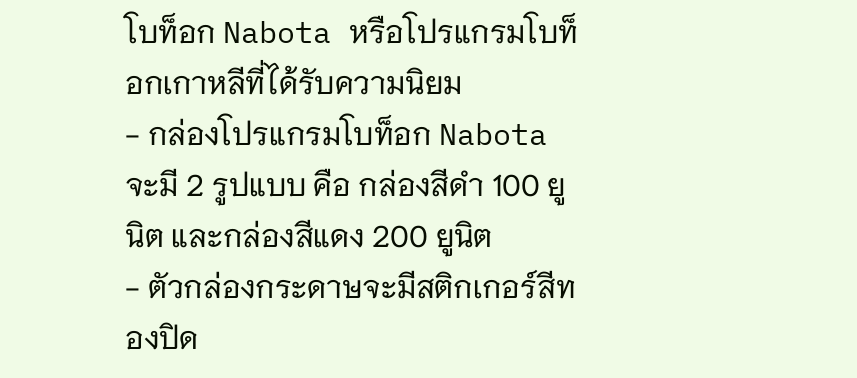โบท็อก Nabota หรือโปรแกรมโบท็อกเกาหลีที่ได้รับความนิยม
- กล่องโปรแกรมโบท็อก Nabota จะมี 2 รูปแบบ คือ กล่องสีดำ 100 ยูนิต และกล่องสีแดง 200 ยูนิต
- ตัวกล่องกระดาษจะมีสติกเกอร์สีทองปิด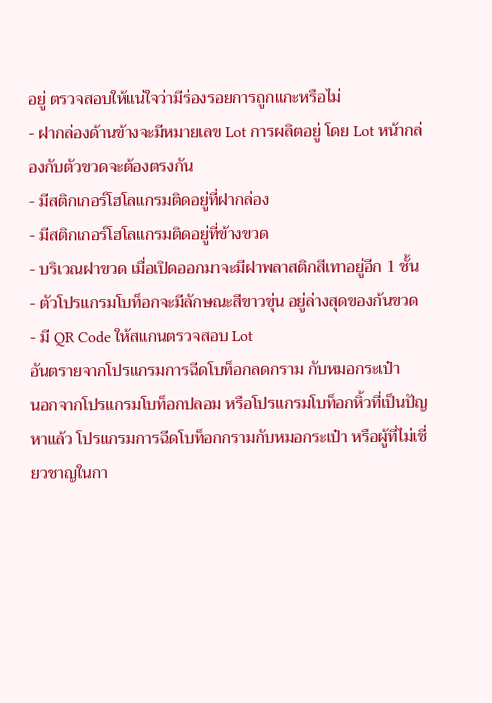อยู่ ตรวจสอบให้แน่ใจว่ามีร่องรอยการถูกแกะหรือไม่
- ฝากล่องด้านข้างจะมีหมายเลข Lot การผลิตอยู่ โดย Lot หน้ากล่องกับตัวขวดจะต้องตรงกัน
- มีสติกเกอร์โฮโลแกรมติดอยู่ที่ฝากล่อง
- มีสติกเกอร์โฮโลแกรมติดอยู่ที่ข้างขวด
- บริเวณฝาขวด เมื่อเปิดออกมาจะมีฝาพลาสติกสีเทาอยู่อีก 1 ชั้น
- ตัวโปรแกรมโบท็อกจะมีลักษณะสีขาวขุ่น อยู่ล่างสุดของก้นขวด
- มี QR Code ให้สแกนตรวจสอบ Lot
อันตรายจากโปรแกรมการฉีดโบท็อกลดกราม กับหมอกระเป๋า
นอกจากโปรแกรมโบท็อกปลอม หรือโปรแกรมโบท็อกหิ้วที่เป็นปัญหาแล้ว โปรแกรมการฉีดโบท็อกกรามกับหมอกระเป๋า หรือผู้ที่ไม่เชี่ยวชาญในกา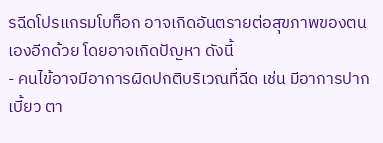รฉีดโปรแกรมโบท็อก อาจเกิดอันตรายต่อสุขภาพของตนเองอีกด้วย โดยอาจเกิดปัญหา ดังนี้
- คนไข้อาจมีอาการผิดปกติบริเวณที่ฉีด เช่น มีอาการปากเบี้ยว ตา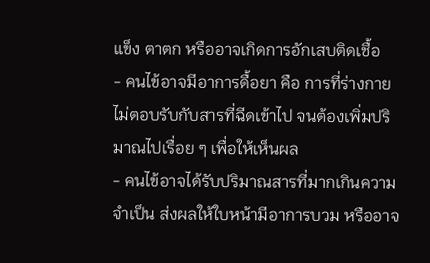แข็ง ตาตก หรืออาจเกิดการอักเสบติดเชื้อ
- คนไข้อาจมีอาการดื้อยา คือ การที่ร่างกายไม่ตอบรับกับสารที่ฉีดเข้าไป จนต้องเพิ่มปริมาณไปเรื่อย ๆ เพื่อให้เห็นผล
- คนไข้อาจได้รับปริมาณสารที่มากเกินความจำเป็น ส่งผลให้ใบหน้ามีอาการบวม หรืออาจ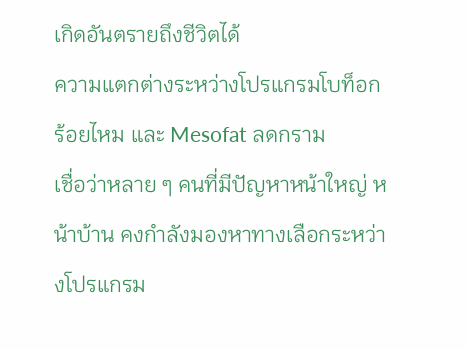เกิดอันตรายถึงชีวิตได้
ความแตกต่างระหว่างโปรแกรมโบท็อก ร้อยไหม และ Mesofat ลดกราม
เชื่อว่าหลาย ๆ คนที่มีปัญหาหน้าใหญ่ หน้าบ้าน คงกำลังมองหาทางเลือกระหว่างโปรแกรม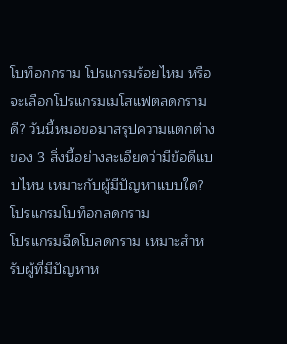โบท็อกกราม โปรแกรมร้อยไหม หรือจะเลือกโปรแกรมเมโสแฟตลดกรามดี? วันนี้หมอขอมาสรุปความแตกต่างของ 3 สิ่งนี้อย่างละเอียดว่ามีข้อดีแบบไหน เหมาะกับผู้มีปัญหาแบบใด?
โปรแกรมโบท็อกลดกราม
โปรแกรมฉีดโบลดกราม เหมาะสำหรับผู้ที่มีปัญหาห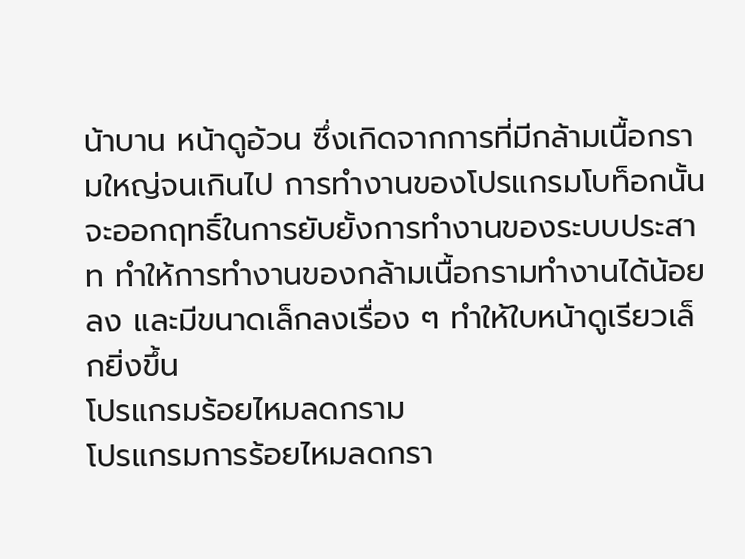น้าบาน หน้าดูอ้วน ซึ่งเกิดจากการที่มีกล้ามเนื้อกรามใหญ่จนเกินไป การทำงานของโปรแกรมโบท็อกนั้น จะออกฤทธิ์ในการยับยั้งการทำงานของระบบประสาท ทำให้การทำงานของกล้ามเนื้อกรามทำงานได้น้อยลง และมีขนาดเล็กลงเรื่อง ๆ ทำให้ใบหน้าดูเรียวเล็กยิ่งขึ้น
โปรแกรมร้อยไหมลดกราม
โปรแกรมการร้อยไหมลดกรา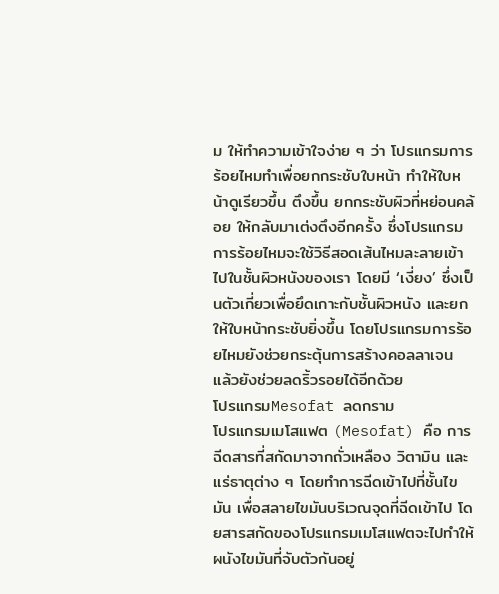ม ให้ทำความเข้าใจง่าย ๆ ว่า โปรแกรมการร้อยไหมทำเพื่อยกกระชับใบหน้า ทำให้ใบหน้าดูเรียวขึ้น ตึงขึ้น ยกกระชับผิวที่หย่อนคล้อย ให้กลับมาเต่งตึงอีกครั้ง ซึ่งโปรแกรมการร้อยไหมจะใช้วิธีสอดเส้นไหมละลายเข้าไปในชั้นผิวหนังของเรา โดยมี ‘เงี่ยง’ ซึ่งเป็นตัวเกี่ยวเพื่อยึดเกาะกับชั้นผิวหนัง และยกให้ใบหน้ากระชับยิ่งขึ้น โดยโปรแกรมการร้อยไหมยังช่วยกระตุ้นการสร้างคอลลาเจน แล้วยังช่วยลดริ้วรอยได้อีกด้วย
โปรแกรมMesofat ลดกราม
โปรแกรมเมโสแฟต (Mesofat) คือ การฉีดสารที่สกัดมาจากถั่วเหลือง วิตามิน และแร่ธาตุต่าง ๆ โดยทำการฉีดเข้าไปที่ชั้นไขมัน เพื่อสลายไขมันบริเวณจุดที่ฉีดเข้าไป โดยสารสกัดของโปรแกรมเมโสแฟตจะไปทำให้ผนังไขมันที่จับตัวกันอยู่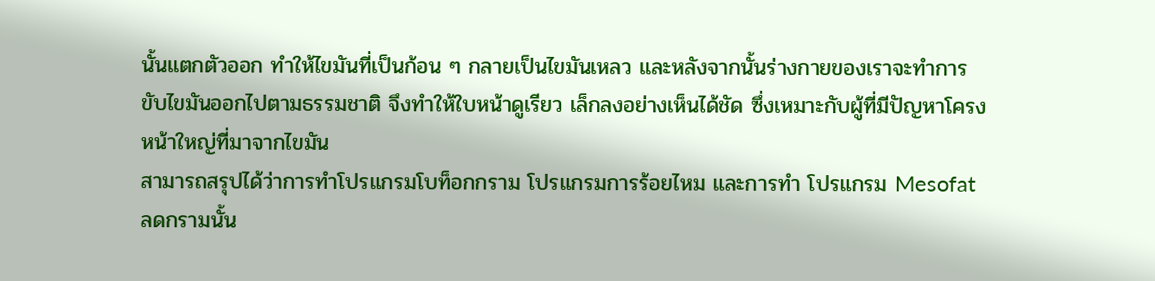นั้นแตกตัวออก ทำให้ไขมันที่เป็นก้อน ๆ กลายเป็นไขมันเหลว และหลังจากนั้นร่างกายของเราจะทำการขับไขมันออกไปตามธรรมชาติ จึงทำให้ใบหน้าดูเรียว เล็กลงอย่างเห็นได้ชัด ซึ่งเหมาะกับผู้ที่มีปัญหาโครงหน้าใหญ่ที่มาจากไขมัน
สามารถสรุปได้ว่าการทำโปรแกรมโบท็อกกราม โปรแกรมการร้อยไหม และการทำ โปรแกรม Mesofat ลดกรามนั้น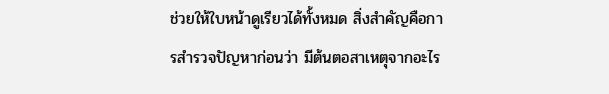ช่วยให้ใบหน้าดูเรียวได้ทั้งหมด สิ่งสำคัญคือการสำรวจปัญหาก่อนว่า มีต้นตอสาเหตุจากอะไร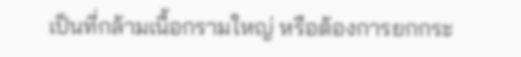เป็นที่กล้ามเนื้อกรามใหญ่ หรือต้องการยกกระ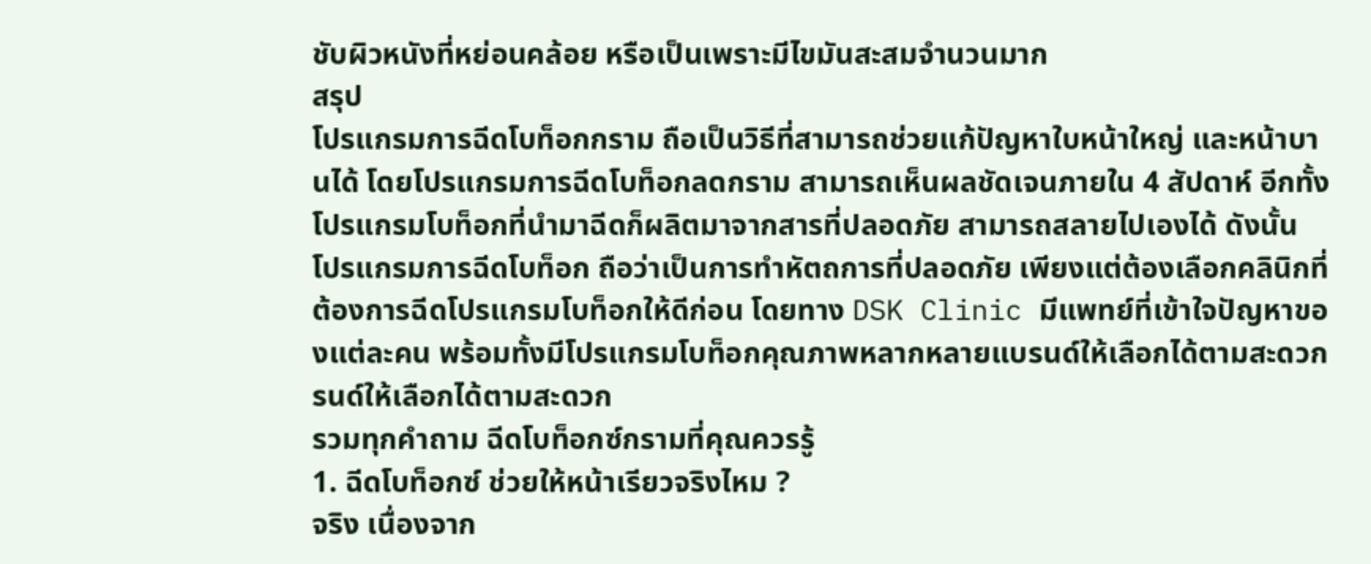ชับผิวหนังที่หย่อนคล้อย หรือเป็นเพราะมีไขมันสะสมจำนวนมาก
สรุป
โปรแกรมการฉีดโบท็อกกราม ถือเป็นวิธีที่สามารถช่วยแก้ปัญหาใบหน้าใหญ่ และหน้าบานได้ โดยโปรแกรมการฉีดโบท็อกลดกราม สามารถเห็นผลชัดเจนภายใน 4 สัปดาห์ อีกทั้งโปรแกรมโบท็อกที่นำมาฉีดก็ผลิตมาจากสารที่ปลอดภัย สามารถสลายไปเองได้ ดังนั้น โปรแกรมการฉีดโบท็อก ถือว่าเป็นการทำหัตถการที่ปลอดภัย เพียงแต่ต้องเลือกคลินิกที่ต้องการฉีดโปรแกรมโบท็อกให้ดีก่อน โดยทาง DSK Clinic มีแพทย์ที่เข้าใจปัญหาของแต่ละคน พร้อมทั้งมีโปรแกรมโบท็อกคุณภาพหลากหลายแบรนด์ให้เลือกได้ตามสะดวกรนด์ให้เลือกได้ตามสะดวก
รวมทุกคำถาม ฉีดโบท็อกซ์กรามที่คุณควรรู้
1. ฉีดโบท็อกซ์ ช่วยให้หน้าเรียวจริงไหม ?
จริง เนื่องจาก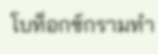โบท็อกซ์กรามทำ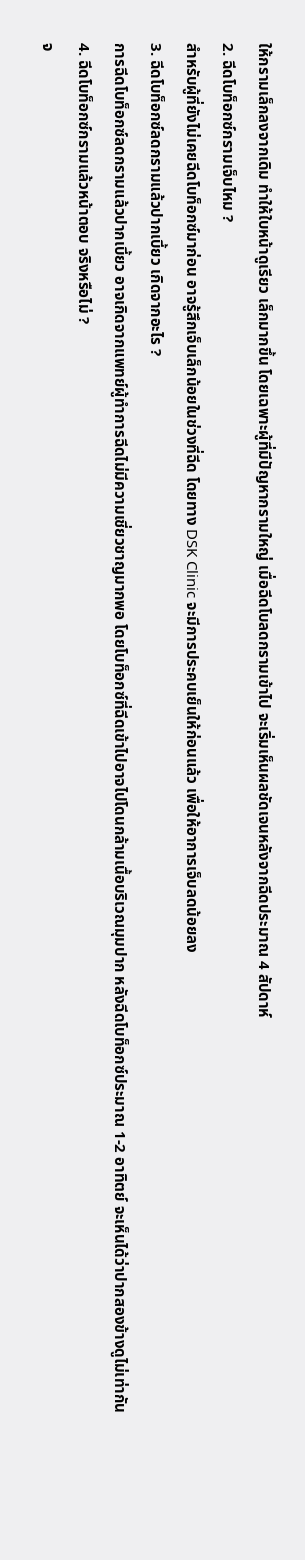ให้กรามเล็กลงจากเดิม ทำให้ใบหน้าดูเรียว เล็กมากขึ้น โดยเฉพาะผู้ที่มีปัญหากรามใหญ่ เมื่อฉีดโบลดกรามเข้าไป จะเริ่มเห็นผลชัดเจนหลังจากฉีดประมาณ 4 สัปดาห์
2. ฉีดโบท็อกซ์กรามเจ็บไหม ?
สำหรับผู้ที่ยังไม่เคยฉีดโบท็อกซ์มาก่อน อาจรู้สึกเจ็บเล็กน้อยในช่วงที่ฉีด โดยทาง DSK Clinic จะมีการประคบเย็นให้ก่อนแล้ว เพื่อให้อาการเจ็บลดน้อยลง
3. ฉีดโบท็อกซ์ลดกรามแล้วปากเบี้ยว เกิดจากอะไร ?
การฉีดโบท็อกซ์ลดกรามแล้วปากเบี้ยว อาจเกิดจากแพทย์ผู้ทำการฉีดไม่มีความเชี่ยวชาญมากพอ โดยโบท็อกซ์ที่ฉีดเข้าไปอาจไปโดนกล้ามเนื้อบริเวณมุมปาก หลังฉีดโบท็อกซ์ประมาณ 1-2 อาทิตย์ จะเห็นได้ว่าปากสองข้างดูไม่เท่ากัน
4. ฉีดโบท็อกซ์กรามแล้วหน้าตอบ จริงหรือไม่ ?
จ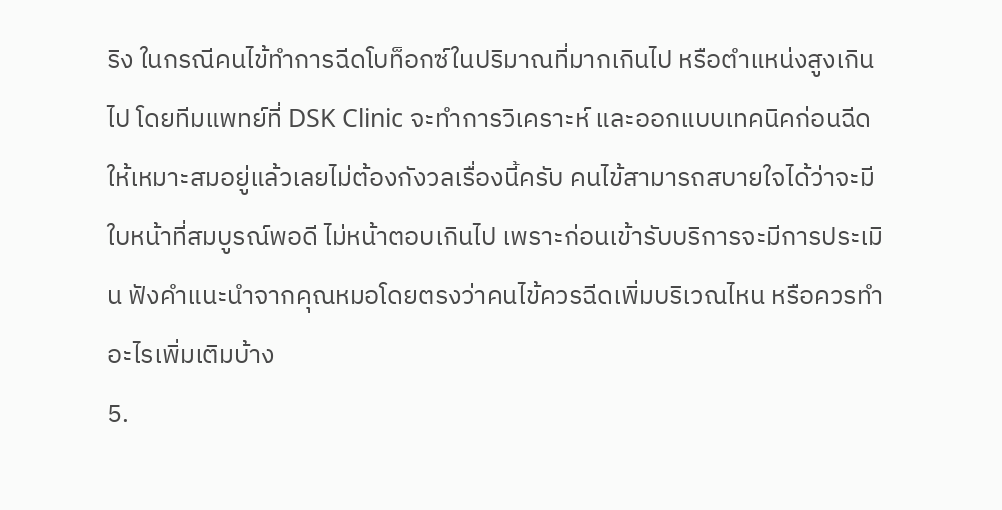ริง ในกรณีคนไข้ทำการฉีดโบท็อกซ์ในปริมาณที่มากเกินไป หรือตำแหน่งสูงเกินไป โดยทีมแพทย์ที่ DSK Clinic จะทำการวิเคราะห์ และออกแบบเทคนิคก่อนฉีดให้เหมาะสมอยู่แล้วเลยไม่ต้องกังวลเรื่องนี้ครับ คนไข้สามารถสบายใจได้ว่าจะมีใบหน้าที่สมบูรณ์พอดี ไม่หน้าตอบเกินไป เพราะก่อนเข้ารับบริการจะมีการประเมิน ฟังคำแนะนำจากคุณหมอโดยตรงว่าคนไข้ควรฉีดเพิ่มบริเวณไหน หรือควรทำอะไรเพิ่มเติมบ้าง
5.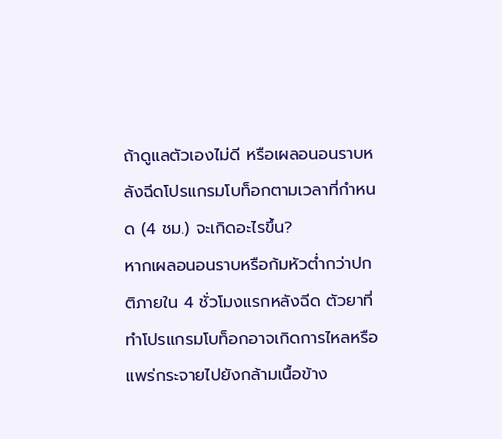ถ้าดูแลตัวเองไม่ดี หรือเผลอนอนราบหลังฉีดโปรแกรมโบท็อกตามเวลาที่กำหนด (4 ชม.) จะเกิดอะไรขึ้น?
หากเผลอนอนราบหรือก้มหัวต่ำกว่าปกติภายใน 4 ชั่วโมงแรกหลังฉีด ตัวยาที่ทำโปรแกรมโบท็อกอาจเกิดการไหลหรือแพร่กระจายไปยังกล้ามเนื้อข้าง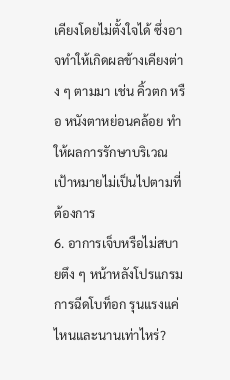เคียงโดยไม่ตั้งใจได้ ซึ่งอาจทำให้เกิดผลข้างเคียงต่าง ๆ ตามมา เช่น คิ้วตก หรือ หนังตาหย่อนคล้อย ทำให้ผลการรักษาบริเวณเป้าหมายไม่เป็นไปตามที่ต้องการ
6. อาการเจ็บหรือไม่สบายตึง ๆ หน้าหลังโปรแกรมการฉีดโบท็อก รุนแรงแค่ไหนและนานเท่าไหร่?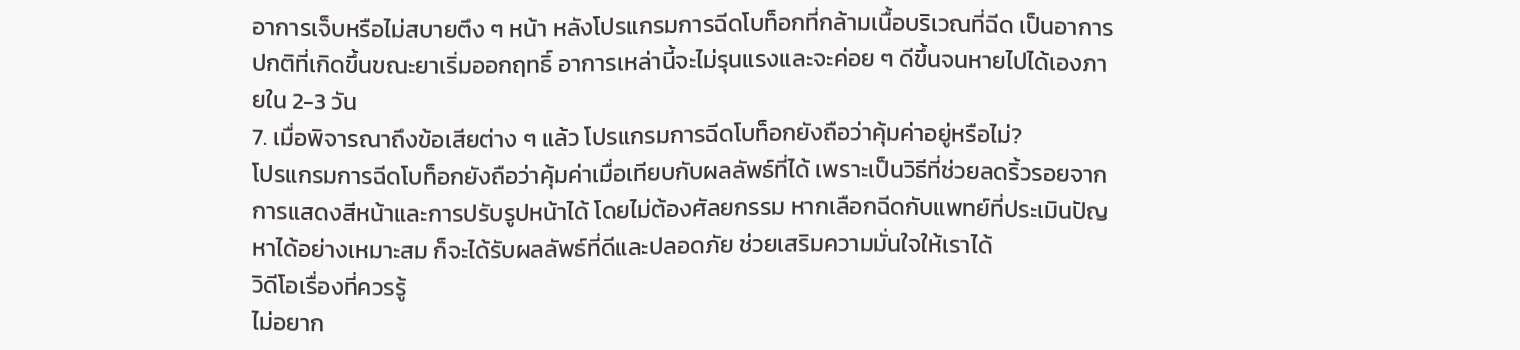อาการเจ็บหรือไม่สบายตึง ๆ หน้า หลังโปรแกรมการฉีดโบท็อกที่กล้ามเนื้อบริเวณที่ฉีด เป็นอาการปกติที่เกิดขึ้นขณะยาเริ่มออกฤทธิ์ อาการเหล่านี้จะไม่รุนแรงและจะค่อย ๆ ดีขึ้นจนหายไปได้เองภายใน 2-3 วัน
7. เมื่อพิจารณาถึงข้อเสียต่าง ๆ แล้ว โปรแกรมการฉีดโบท็อกยังถือว่าคุ้มค่าอยู่หรือไม่?
โปรแกรมการฉีดโบท็อกยังถือว่าคุ้มค่าเมื่อเทียบกับผลลัพธ์ที่ได้ เพราะเป็นวิธีที่ช่วยลดริ้วรอยจากการแสดงสีหน้าและการปรับรูปหน้าได้ โดยไม่ต้องศัลยกรรม หากเลือกฉีดกับแพทย์ที่ประเมินปัญหาได้อย่างเหมาะสม ก็จะได้รับผลลัพธ์ที่ดีและปลอดภัย ช่วยเสริมความมั่นใจให้เราได้
วิดีโอเรื่องที่ควรรู้
ไม่อยาก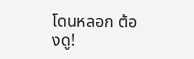โดนหลอก ต้องดู!